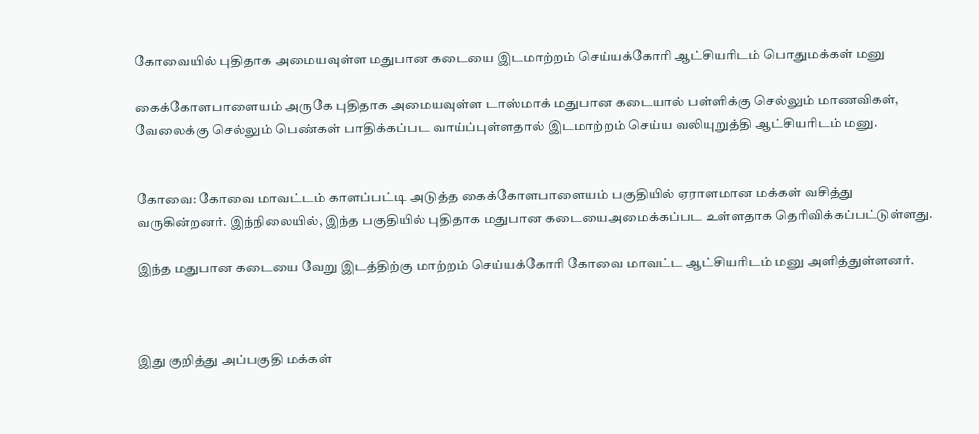கோவையில் புதிதாக அமையவுள்ள மதுபான கடையை இடமாற்றம் செய்யக்கோரி ஆட்சியரிடம் பொதுமக்கள் மனு

கைக்கோளபாளையம் அருகே புதிதாக அமையவுள்ள டாஸ்மாக் மதுபான கடையால் பள்ளிக்கு செல்லும் மாணவிகள், வேலைக்கு செல்லும் பெண்கள் பாதிக்கப்பட வாய்ப்புள்ளதால் இடமாற்றம் செய்ய வலியுறுத்தி ஆட்சியரிடம் மனு.


கோவை: கோவை மாவட்டம் காளப்பட்டி அடுத்த கைக்கோளபாளையம் பகுதியில் ஏராளமான மக்கள் வசித்து வருகின்றனர். இந்நிலையில், இந்த பகுதியில் புதிதாக மதுபான கடையைஅமைக்கப்பட உள்ளதாக தெரிவிக்கப்பட்டுள்ளது.

இந்த மதுபான கடையை வேறு இடத்திற்கு மாற்றம் செய்யக்கோரி கோவை மாவட்ட ஆட்சியரிடம் மனு அளித்துள்ளனர்.



இது குறித்து அப்பகுதி மக்கள்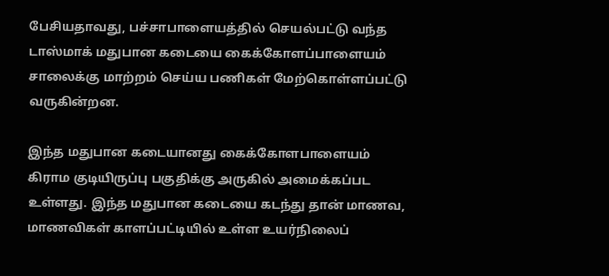பேசியதாவது, பச்சாபாளையத்தில் செயல்பட்டு வந்த டாஸ்மாக் மதுபான கடையை கைக்கோளப்பாளையம் சாலைக்கு மாற்றம் செய்ய பணிகள் மேற்கொள்ளப்பட்டு வருகின்றன.

இந்த மதுபான கடையானது கைக்கோளபாளையம் கிராம குடியிருப்பு பகுதிக்கு அருகில் அமைக்கப்பட உள்ளது. இந்த மதுபான கடையை கடந்து தான் மாணவ, மாணவிகள் காளப்பட்டியில் உள்ள உயர்நிலைப்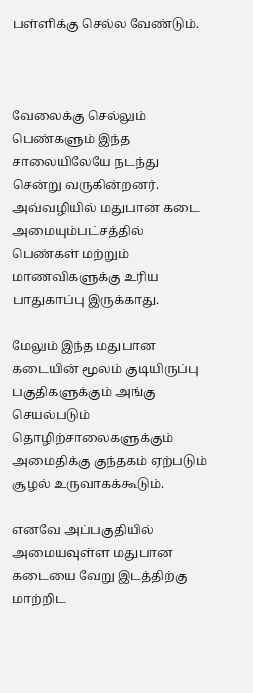பள்ளிக்கு செல்ல வேண்டும்.



வேலைக்கு செல்லும் பெண்களும் இந்த சாலையிலேயே நடந்து சென்று வருகின்றனர். அவ்வழியில் மதுபான கடை அமையும்பட்சத்தில் பெண்கள் மற்றும் மாணவிகளுக்கு உரிய பாதுகாப்பு இருக்காது.

மேலும் இந்த மதுபான கடையின் மூலம் குடியிருப்பு பகுதிகளுக்கும் அங்கு செயல்படும் தொழிற்சாலைகளுக்கும் அமைதிக்கு குந்தகம் ஏற்படும் சூழல் உருவாகக்கூடும்.

எனவே அப்பகுதியில் அமையவுள்ள மதுபான கடையை வேறு இடத்திற்கு மாற்றிட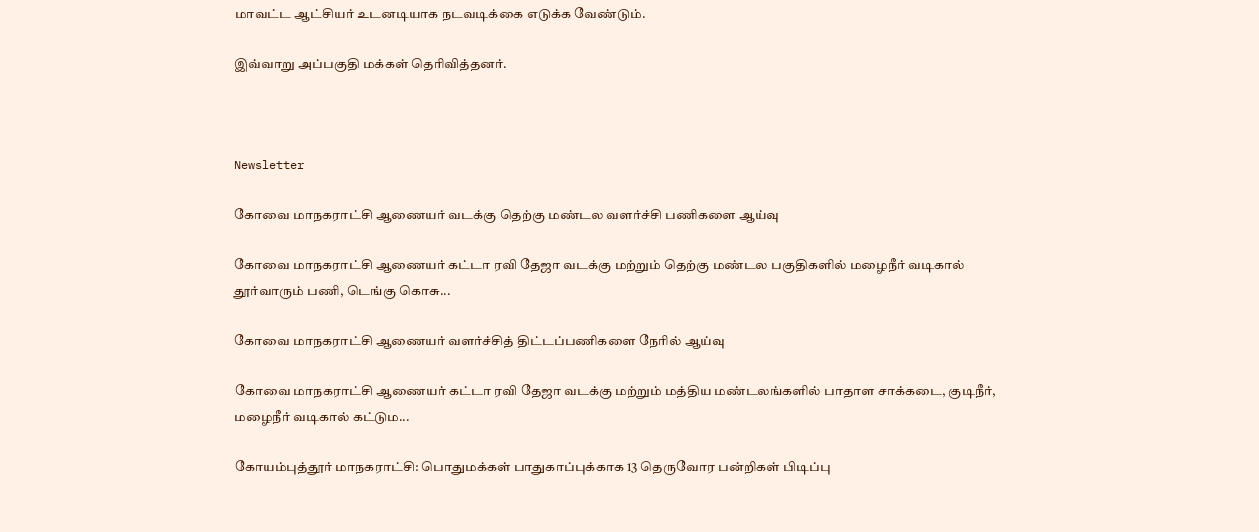மாவட்ட ஆட்சியர் உடனடியாக நடவடிக்கை எடுக்க வேண்டும்.

இவ்வாறு அப்பகுதி மக்கள் தெரிவித்தனர்.



Newsletter

கோவை மாநகராட்சி ஆணையர் வடக்கு தெற்கு மண்டல வளர்ச்சி பணிகளை ஆய்வு

கோவை மாநகராட்சி ஆணையர் கட்டா ரவி தேஜா வடக்கு மற்றும் தெற்கு மண்டல பகுதிகளில் மழைநீர் வடிகால் தூர்வாரும் பணி, டெங்கு கொசு...

கோவை மாநகராட்சி ஆணையர் வளர்ச்சித் திட்டப்பணிகளை நேரில் ஆய்வு

கோவை மாநகராட்சி ஆணையர் கட்டா ரவி தேஜா வடக்கு மற்றும் மத்திய மண்டலங்களில் பாதாள சாக்கடை, குடிநீர், மழைநீர் வடிகால் கட்டும...

கோயம்புத்தூர் மாநகராட்சி: பொதுமக்கள் பாதுகாப்புக்காக 13 தெருவோர பன்றிகள் பிடிப்பு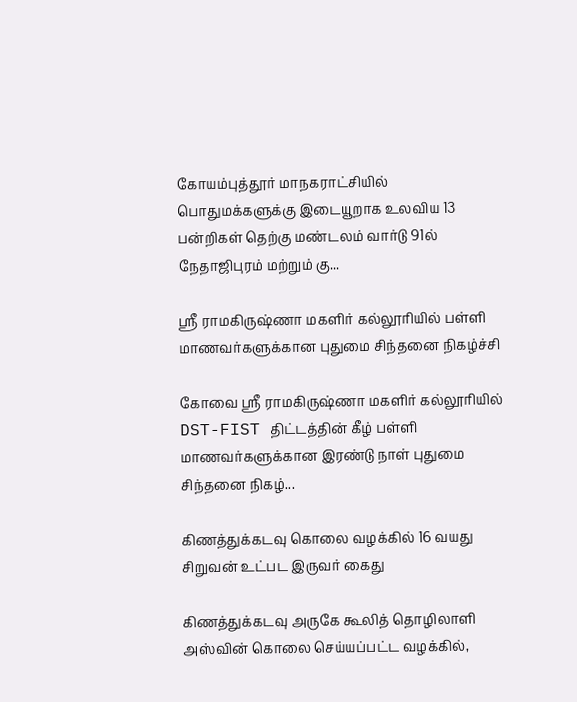கோயம்புத்தூர் மாநகராட்சியில் பொதுமக்களுக்கு இடையூறாக உலவிய 13 பன்றிகள் தெற்கு மண்டலம் வார்டு 91ல் நேதாஜிபுரம் மற்றும் கு...

ஸ்ரீ ராமகிருஷ்ணா மகளிர் கல்லூரியில் பள்ளி மாணவர்களுக்கான புதுமை சிந்தனை நிகழ்ச்சி

கோவை ஸ்ரீ ராமகிருஷ்ணா மகளிர் கல்லூரியில் DST-FIST திட்டத்தின் கீழ் பள்ளி மாணவர்களுக்கான இரண்டு நாள் புதுமை சிந்தனை நிகழ்...

கிணத்துக்கடவு கொலை வழக்கில் 16 வயது சிறுவன் உட்பட இருவர் கைது

கிணத்துக்கடவு அருகே கூலித் தொழிலாளி அஸ்வின் கொலை செய்யப்பட்ட வழக்கில்,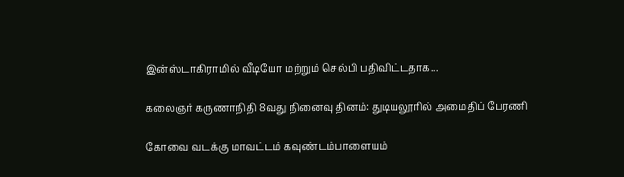இன்ஸ்டாகிராமில் வீடியோ மற்றும் செல்பி பதிவிட்டதாக...

கலைஞர் கருணாநிதி 8வது நினைவு தினம்: துடியலூரில் அமைதிப் பேரணி

கோவை வடக்கு மாவட்டம் கவுண்டம்பாளையம்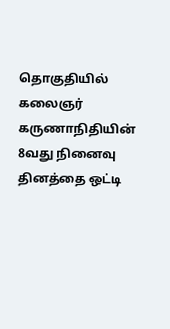தொகுதியில் கலைஞர் கருணாநிதியின் 8வது நினைவு தினத்தை ஒட்டி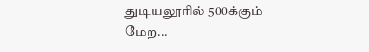துடியலூரில் 500க்கும் மேற...